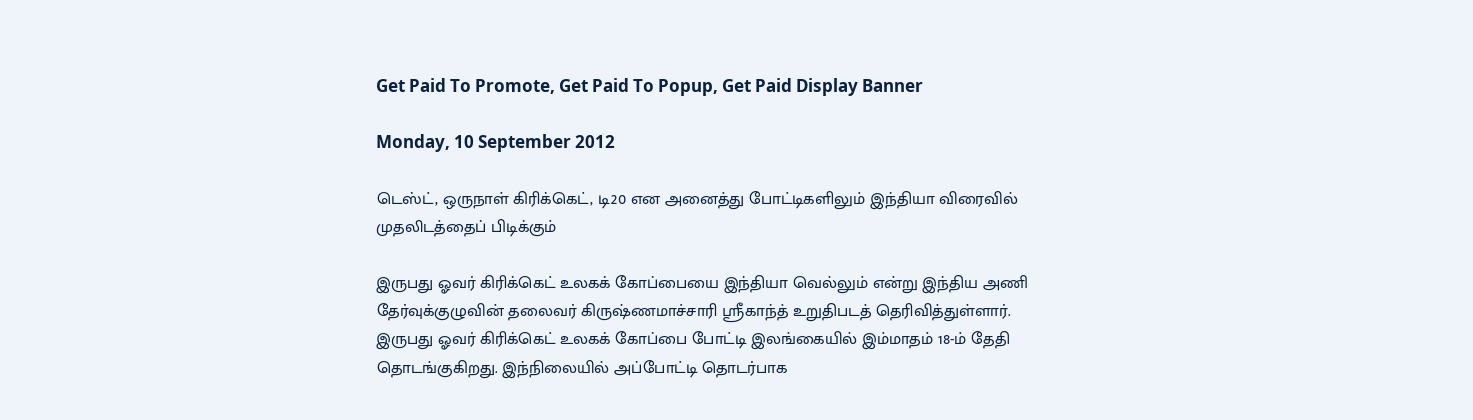Get Paid To Promote, Get Paid To Popup, Get Paid Display Banner

Monday, 10 September 2012

டெஸ்ட், ஒருநாள் கிரிக்கெட், டி20 என அனைத்து போட்டிகளிலும் இந்தியா விரைவில் முதலிடத்தைப் பிடிக்கும்

இருபது ஓவர் கிரிக்கெட் உலகக் கோப்பையை இந்தியா வெல்லும் என்று இந்திய அணி தேர்வுக்குழுவின் தலைவர் கிருஷ்ணமாச்சாரி ஸ்ரீகாந்த் உறுதிபடத் தெரிவித்துள்ளார்.
இருபது ஓவர் கிரிக்கெட் உலகக் கோப்பை போட்டி இலங்கையில் இம்மாதம் 18-ம் தேதி தொடங்குகிறது. இந்நிலையில் அப்போட்டி தொடர்பாக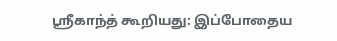ஸ்ரீகாந்த் கூறியது: இப்போதைய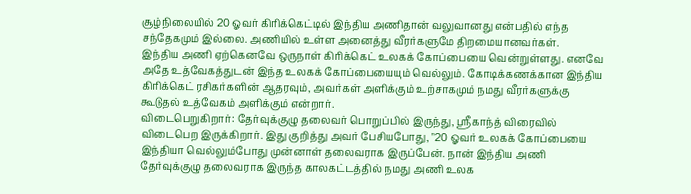சூழ்நிலையில் 20 ஓவர் கிரிக்கெட்டில் இந்திய அணிதான் வலுவானது என்பதில் எந்த சந்தேகமும் இல்லை. அணியில் உள்ள அனைத்து வீரர்களுமே திறமையானவர்கள்.
இந்திய அணி ஏற்கெனவே ஒருநாள் கிரிக்கெட் உலகக் கோப்பையை வென்றுள்ளது. எனவே அதே உத்வேகத்துடன் இந்த உலகக் கோப்பையையும் வெல்லும். கோடிக்கணக்கான இந்திய கிரிக்கெட் ரசிகர்களின் ஆதரவும், அவர்கள் அளிக்கும் உற்சாகமும் நமது வீரர்களுக்கு கூடுதல் உத்வேகம் அளிக்கும் என்றார்.
விடைபெறுகிறார்: தேர்வுக்குழு தலைவர் பொறுப்பில் இருந்து, ஸ்ரீகாந்த் விரைவில் விடைபெற இருக்கிறார். இது குறித்து அவர் பேசியபோது, "20 ஓவர் உலகக் கோப்பையை இந்தியா வெல்லும்போது முன்னாள் தலைவராக இருப்பேன். நான் இந்திய அணி தேர்வுக்குழு தலைவராக இருந்த காலகட்டத்தில் நமது அணி உலக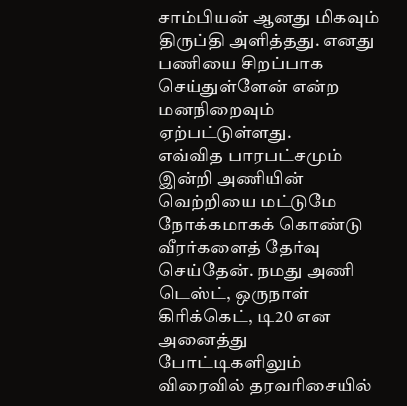சாம்பியன் ஆனது மிகவும் திருப்தி அளித்தது. எனது பணியை சிறப்பாக செய்துள்ளேன் என்ற மனநிறைவும் ஏற்பட்டுள்ளது.
எவ்வித பாரபட்சமும் இன்றி அணியின் வெற்றியை மட்டுமே நோக்கமாகக் கொண்டு வீரர்களைத் தேர்வு செய்தேன். நமது அணி டெஸ்ட், ஒருநாள் கிரிக்கெட், டி20 என அனைத்து போட்டிகளிலும் விரைவில் தரவரிசையில்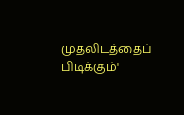முதலிடத்தைப் பிடிக்கும்'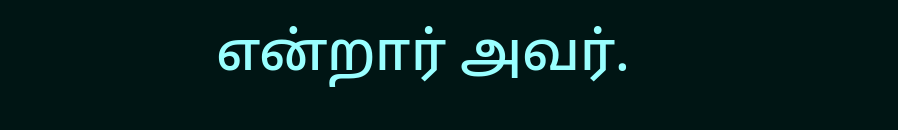என்றார் அவர்.